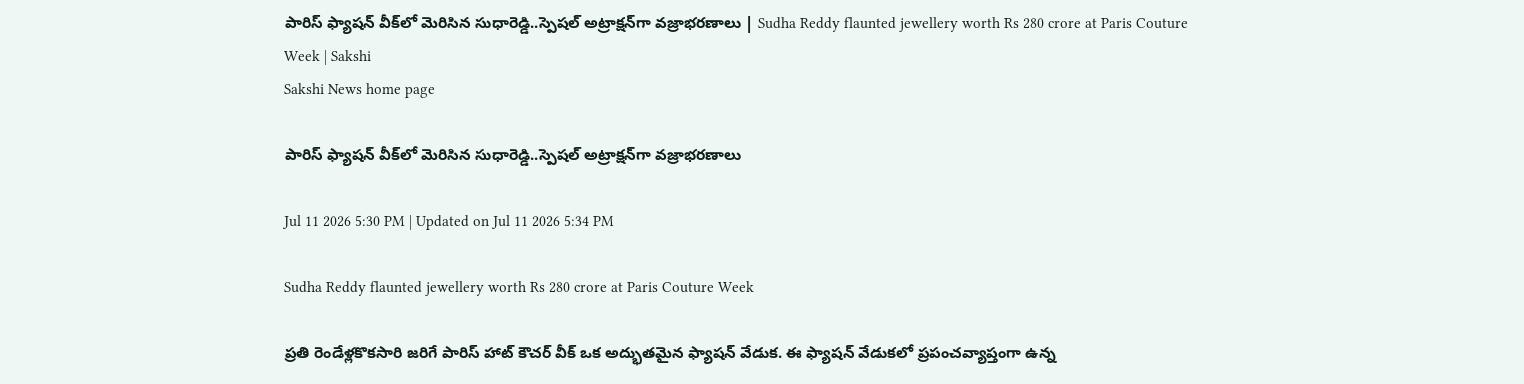పారిస్‌ ఫ్యాషన్‌ వీక్‌లో మెరిసిన సుధారెడ్డి..స్పెషల్‌ అట్రాక్షన్‌గా వజ్రాభరణాలు | Sudha Reddy flaunted jewellery worth Rs 280 crore at Paris Couture Week | Sakshi
Sakshi News home page

పారిస్‌ ఫ్యాషన్‌ వీక్‌లో మెరిసిన సుధారెడ్డి..స్పెషల్‌ అట్రాక్షన్‌గా వజ్రాభరణాలు

Jul 11 2026 5:30 PM | Updated on Jul 11 2026 5:34 PM

Sudha Reddy flaunted jewellery worth Rs 280 crore at Paris Couture Week

ప్రతి రెండేళ్లకొకసారి జరిగే పారిస్‌ హాట్‌ కౌచర్‌ వీక్‌ ఒక అద్భుతమైన ఫ్యాషన్ వేడుక. ఈ ఫ్యాషన్‌ వేడుకలో ప్రపంచవ్యాప్తంగా ఉన్న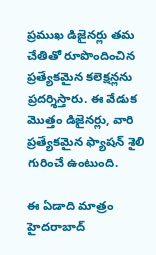ప్రముఖ డిజైనర్లు తమ చేతితో రూపొందించిన ప్రత్యేకమైన కలెక్షన్లను ప్రదర్శిస్తారు. ఈ వేడుక మొత్తం డిజైనర్లు, వారి ప్రత్యేకమైన ఫ్యాషన్ శైలి గురించే ఉంటుంది.

ఈ ఏడాది మాత్రం హైదరాబాద్‌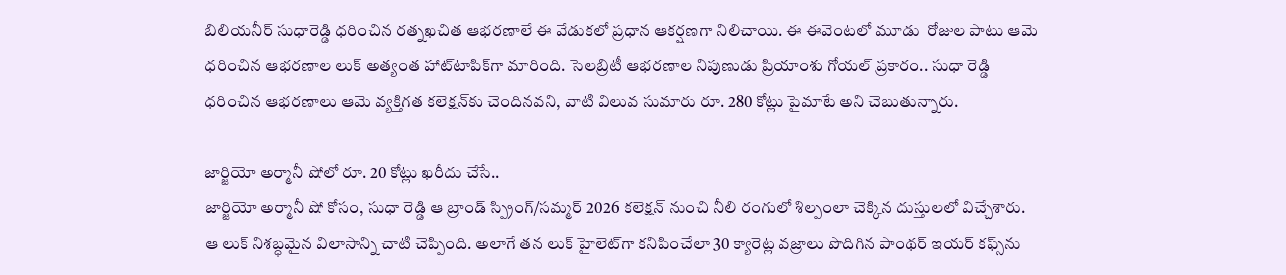బిలియనీర్‌ సుధారెడ్డి ధరించిన రత్నఖచిత ఆభరణాలే ఈ వేడుకలో ప్రధాన ఆకర్షణగా నిలిచాయి. ఈ ఈవెంటలో మూడు  రోజుల పాటు ఆమె ధరించిన ఆభరణాల లుక్‌ అత్యంత హాట్‌టాపిక్‌గా మారింది. సెలబ్రిటీ ఆభరణాల నిపుణుడు ప్రియాంశు గోయల్ ప్రకారం.. సుధా రెడ్డి ధరించిన ఆభరణాలు ఆమె వ్యక్తిగత కలెక్షన్‌కు చెందినవని, వాటి విలువ సుమారు రూ. 280 కోట్లు పైమాటే అని చెబుతున్నారు.

జార్జియో అర్మానీ షోలో రూ. 20 కోట్లు ఖరీదు చేసే..
జార్జియో అర్మానీ షో కోసం, సుధా రెడ్డి ఆ బ్రాండ్ స్ప్రింగ్/సమ్మర్ 2026 కలెక్షన్ నుంచి నీలి రంగులో శిల్పంలా చెక్కిన దుస్తులలో విచ్చేశారు. ఆ లుక్‌ నిశబ్ధమైన విలాసాన్ని చాటి చెప్పింది. అలాగే తన లుక్‌ హైలెట్‌గా కనిపించేలా 30 క్యారెట్ల వజ్రాలు పొదిగిన పాంథర్ ఇయర్ కఫ్స్‌ను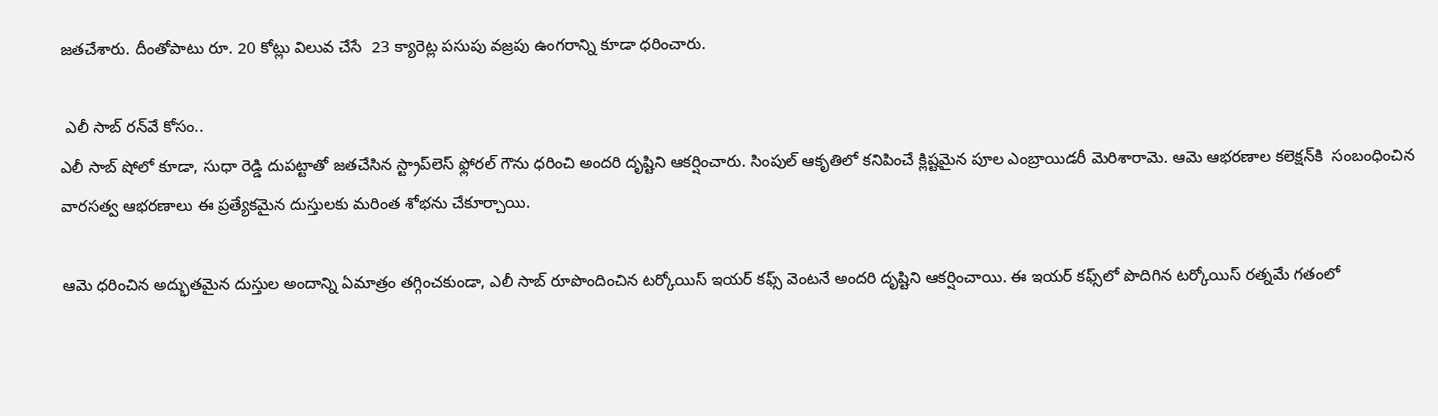జతచేశారు. దీంతోపాటు రూ. 20 కోట్లు విలువ చేసే  23 క్యారెట్ల పసుపు వజ్రపు ఉంగరాన్ని కూడా ధరించారు.

 ఎలీ సాబ్ రన్‌వే కోసం..
ఎలీ సాబ్ షోలో కూడా, సుధా రెడ్డి దుపట్టాతో జతచేసిన స్ట్రాప్‌లెస్ ఫ్లోరల్ గౌను ధరించి అందరి దృష్టిని ఆకర్షించారు. సింపుల్‌ ఆకృతిలో కనిపించే క్లిష్టమైన పూల ఎంబ్రాయిడరీ మెరిశారామె. ఆమె ఆభరణాల కలెక్షన్‌కి  సంబంధించిన వారసత్వ ఆభరణాలు ఈ ప్రత్యేకమైన దుస్తులకు మరింత శోభను చేకూర్చాయి.

ఆమె ధరించిన అద్భుతమైన దుస్తుల అందాన్ని ఏమాత్రం తగ్గించకుండా, ఎలీ సాబ్ రూపొందించిన టర్కోయిస్ ఇయర్ కఫ్స్ వెంటనే అందరి దృష్టిని ఆకర్షించాయి. ఈ ఇయర్ కఫ్స్‌లో పొదిగిన టర్కోయిస్ రత్నమే గతంలో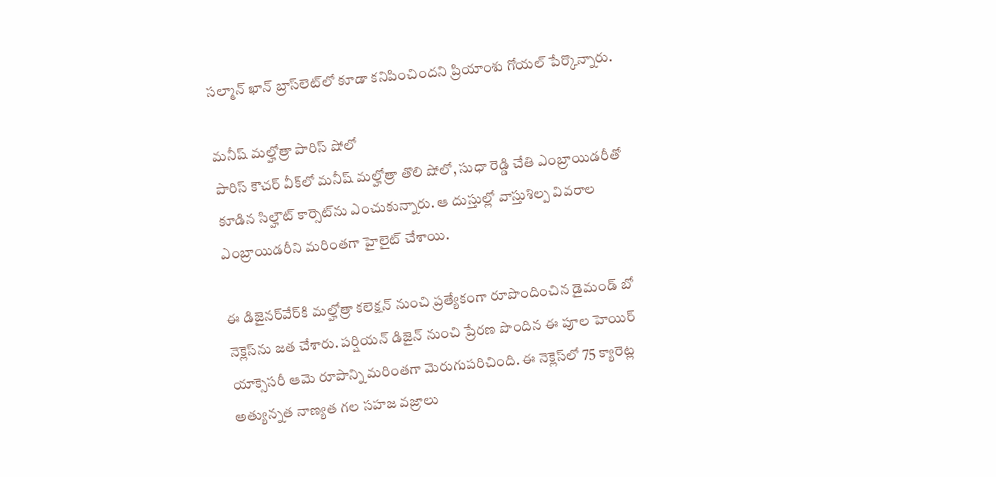సల్మాన్ ఖాన్ బ్రాస్‌లెట్‌లో కూడా కనిపించిందని ప్రియాంశు గోయల్ పేర్కొన్నారు.

మనీష్ మల్హోత్రా పారిస్ షోలో
పారిస్ కౌచర్ వీక్‌లో మనీష్ మల్హోత్రా తొలి షోలో, సుధా రెడ్డి చేతి ఎంబ్రాయిడరీతో కూడిన సిల్హౌట్ కార్సెట్‌ను ఎంచుకున్నారు. ఆ దుస్తుల్లో వాస్తుశిల్ప వివరాల ఎంబ్రాయిడరీని మరింతగా హైలైట్ చేశాయి.

ఈ డిజైనర్‌వేర్‌కి మల్హోత్రా కలెక్షన్ నుంచి ప్రత్యేకంగా రూపొందించిన డైమండ్ బో నెక్లెస్‌ను జత చేశారు. పర్షియన్ డిజైన్ నుంచి ప్రేరణ పొందిన ఈ పూల హెయిర్ యాక్సెసరీ ఆమె రూపాన్ని మరింతగా మెరుగుపరిచింది. ఈ నెక్లెస్‌లో 75 క్యారెట్ల అత్యున్నత నాణ్యత గల సహజ వజ్రాలు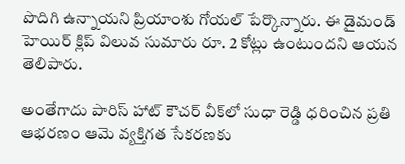పొదిగి ఉన్నాయని ప్రియాంశు గోయల్ పేర్కొన్నారు. ఈ డైమండ్ హెయిర్ క్లిప్ విలువ సుమారు రూ. 2 కోట్లు ఉంటుందని ఆయన తెలిపారు.

అంతేగాదు పారిస్ హాట్ కౌచర్ వీక్‌లో సుధా రెడ్డి ధరించిన ప్రతి ఆభరణం ఆమె వ్యక్తిగత సేకరణకు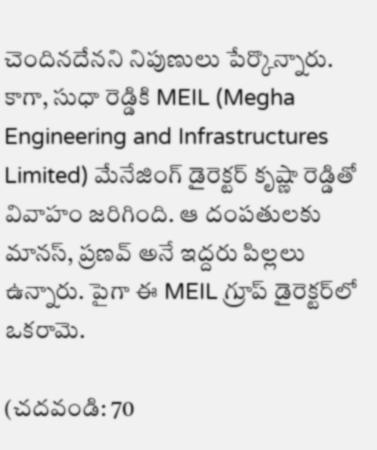చెందినదేనని నిపుణులు పేర్కొన్నారు. కాగా, సుధా రెడ్డికి MEIL (Megha Engineering and Infrastructures Limited) మేనేజింగ్‌ డైరెక్టర్‌ కృష్ణా రెడ్డితో వివాహం జరిగింది. ఆ దంపతులకు మానస్, ప్రణవ్ అనే ఇద్దరు పిల్లలు ఉన్నారు. పైగా ఈ MEIL గ్రూప్ డైరెక్టర్‌లో ఒకరామె.

(చదవండి: 70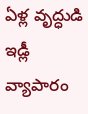ఏళ్ల వృద్ధుడి ఇడ్లీ వ్యాపారం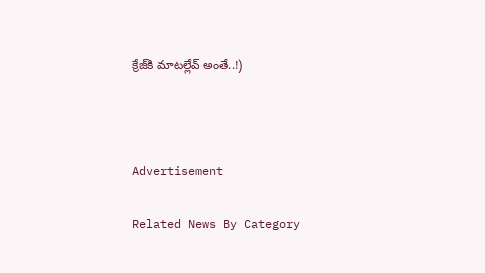క్రేజ్‌కి మాటల్లేవ్‌ అంతే..!)



Advertisement

Related News By Category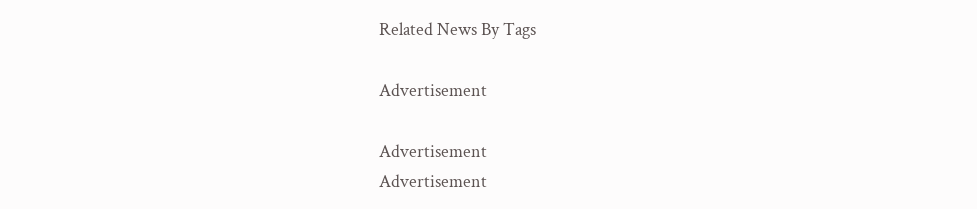Related News By Tags

Advertisement

Advertisement
Advertisement